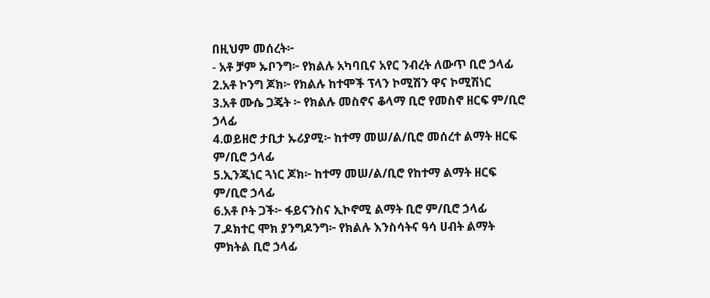በዚህም መሰረት፦
- አቶ ቻም ኡቦንግ፦ የክልሉ አካባቢና አየር ንብረት ለውጥ ቢሮ ኃላፊ
2.አቶ ኮንግ ጆክ፦ የክልሉ ከተሞች ፕላን ኮሚሽን ዋና ኮሚሽነር
3.አቶ ሙሴ ጋጄት ፦ የክልሉ መስኖና ቆላማ ቢሮ የመስኖ ዘርፍ ም/ቢሮ ኃላፊ
4.ወይዘሮ ታቢታ ኡሪያሚ፦ ከተማ መሠ/ል/ቢሮ መሰረተ ልማት ዘርፍ ም/ቢሮ ኃላፊ
5.ኢንጂነር ጓነር ጆክ፦ ከተማ መሠ/ል/ቢሮ የከተማ ልማት ዘርፍ ም/ቢሮ ኃላፊ
6.አቶ ቦት ጋች፦ ፋይናንስና ኢኮኖሚ ልማት ቢሮ ም/ቢሮ ኃላፊ
7.ዶክተር ሞክ ያንግዶንግ፦ የክልሉ እንስሳትና ዓሳ ሀብት ልማት ምክትል ቢሮ ኃላፊ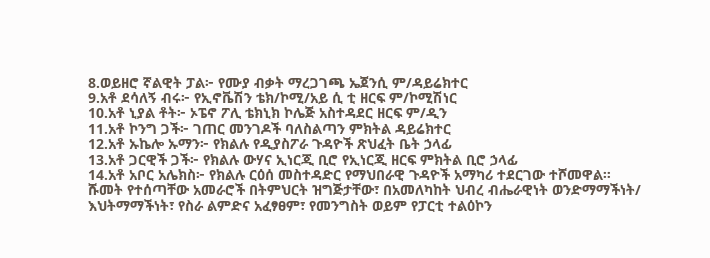8.ወይዘሮ ኛልዊት ፓል፦ የሙያ ብቃት ማረጋገጫ ኤጀንሲ ም/ዳይሬክተር
9.አቶ ደሳለኝ ብሩ፦ የኢኖቬሽን ቴክ/ኮሚ/አይ ሲ ቲ ዘርፍ ም/ኮሚሽነር
10.አቶ ኒያል ቶት፦ ኦፔኖ ፖሊ ቴክኒክ ኮሌጅ አስተዳደር ዘርፍ ም/ዲን
11.አቶ ኮንግ ጋች፦ ገጠር መንገዶች ባለስልጣን ምክትል ዳይሬክተር
12.አቶ ኡኬሎ ኡማን፦ የክልሉ የዲያስፖራ ጉዳዮች ጽህፈት ቤት ኃላፊ
13.አቶ ጋርዊች ጋች፦ የክልሉ ውሃና ኢነርጂ ቢሮ የኢነርጂ ዘርፍ ምክትል ቢሮ ኃላፊ
14.አቶ አቦር አሌክስ፦ የክልሉ ርዕሰ መስተዳድር የማህበራዊ ጉዳዮች አማካሪ ተደርገው ተሾመዋል።
ሹመት የተሰጣቸው አመራሮች በትምህርት ዝግጅታቸው፣ በአመለካከት ህብረ ብሔራዊነት ወንድማማችነት/ እህትማማችነት፣ የስራ ልምድና አፈፃፀም፣ የመንግስት ወይም የፓርቲ ተልዕኮን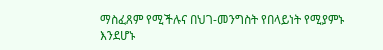ማስፈጸም የሚችሉና በህገ-መንግስት የበላይነት የሚያምኑ እንደሆኑ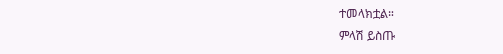ተመላክቷል።
ምላሽ ይስጡ